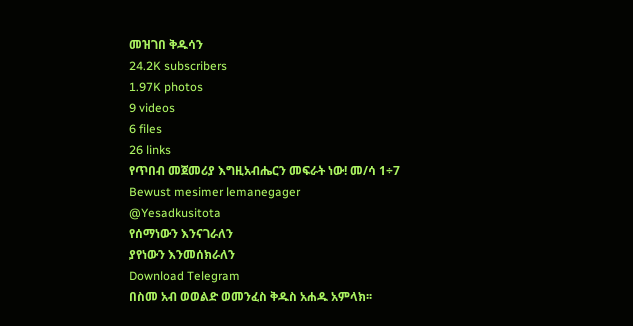መዝገበ ቅዱሳን
24.2K subscribers
1.97K photos
9 videos
6 files
26 links
የጥበብ መጀመሪያ እግዚአብሔርን መፍራት ነው! መ/ሳ 1÷7
Bewust mesimer lemanegager
@Yesadkusitota
የሰማነውን እንናገራለን
ያየነውን እንመሰክራለን
Download Telegram
በስመ አብ ወወልድ ወመንፈስ ቅዱስ አሐዱ አምላክ፡፡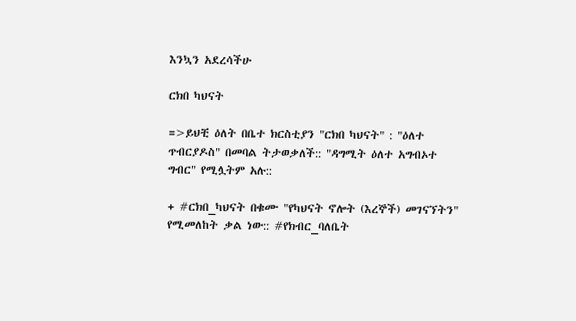እንኳን አደረሳችሁ

ርክበ ካህናት

=>ይህቺ ዕለት በቤተ ክርስቲያን "ርክበ ካህናት" : "ዕለተ ጥብርያዶስ" በመባል ትታወቃለች:: "ዳግሚት ዕለተ አግብኦተ ግብር" የሚሏትም አሉ::

+ #ርክበ_ካህናት በቁሙ "የካህናት ኖሎት (እረኞች) መገናኘትን" የሚመለከት ቃል ነው:: #የክብር_ባለቤት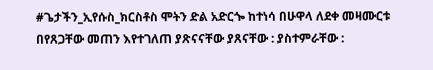#ጌታችን_ኢየሱስ_ክርስቶስ ሞትን ድል አድርጐ ከተነሳ በሁዋላ ለደቀ መዛሙርቱ በየጸጋቸው መጠን እየተገለጠ ያጽናናቸው ያጸናቸው : ያስተምራቸው :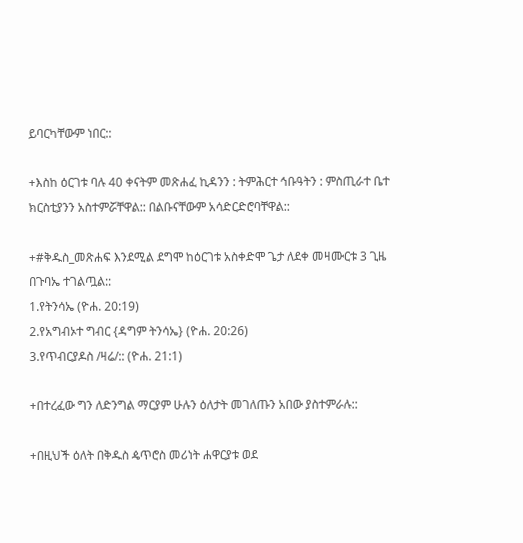ይባርካቸውም ነበር::

+እስከ ዕርገቱ ባሉ 40 ቀናትም መጽሐፈ ኪዳንን : ትምሕርተ ኅቡዓትን : ምስጢራተ ቤተ ክርስቲያንን አስተምሯቸዋል:: በልቡናቸውም አሳድርድሮባቸዋል::

+#ቅዱስ_መጽሐፍ እንደሚል ደግሞ ከዕርገቱ አስቀድሞ ጌታ ለደቀ መዛሙርቱ 3 ጊዜ በጉባኤ ተገልጧል::
1.የትንሳኤ (ዮሐ. 20:19)
2.የአግብኦተ ግብር {ዳግም ትንሳኤ} (ዮሐ. 20:26)
3.የጥብርያዶስ /ዛሬ/:: (ዮሐ. 21:1)

+በተረፈው ግን ለድንግል ማርያም ሁሉን ዕለታት መገለጡን አበው ያስተምራሉ::

+በዚህች ዕለት በቅዱስ ዼጥሮስ መሪነት ሐዋርያቱ ወደ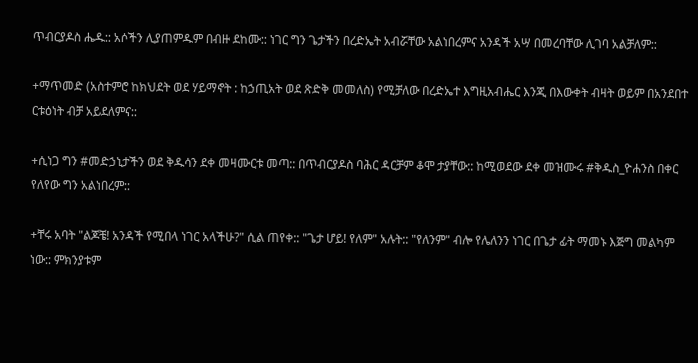ጥብርያዶስ ሔዱ:: አሶችን ሊያጠምዱም በብዙ ደከሙ:: ነገር ግን ጌታችን በረድኤት አብሯቸው አልነበረምና አንዳች አሣ በመረባቸው ሊገባ አልቻለም::

+ማጥመድ (አስተምሮ ከክህደት ወደ ሃይማኖት : ከኃጢአት ወደ ጽድቅ መመለስ) የሚቻለው በረድኤተ እግዚአብሔር እንጂ በእውቀት ብዛት ወይም በአንደበተ ርቱዕነት ብቻ አይደለምና::

+ሲነጋ ግን #መድኃኒታችን ወደ ቅዱሳን ደቀ መዛሙርቱ መጣ:: በጥብርያዶስ ባሕር ዳርቻም ቆሞ ታያቸው:: ከሚወደው ደቀ መዝሙሩ #ቅዱስ_ዮሐንስ በቀር የለየው ግን አልነበረም::

+ቸሩ አባት "ልጆቼ! አንዳች የሚበላ ነገር አላችሁ?" ሲል ጠየቀ:: "ጌታ ሆይ! የለም" አሉት:: "የለንም" ብሎ የሌለንን ነገር በጌታ ፊት ማመኑ እጅግ መልካም ነው:: ምክንያቱም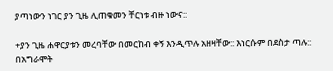ያጣነውን ነገር ያን ጊዜ ሊጠቁመን ቸርነቱ ብዙ ነውና::

+ያን ጊዜ ሐዋርያቱን መረባቸው በመርከብ ቀኝ እንዲጥሉ አዘዛቸው:: እነርሱም በደስታ ጣሉ:: በአግራሞት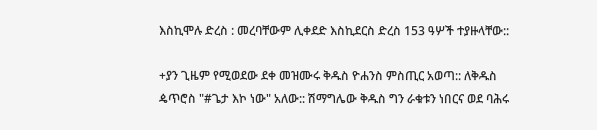እስኪሞሉ ድረስ : መረባቸውም ሊቀደድ እስኪደርስ ድረስ 153 ዓሦች ተያዙላቸው::

+ያን ጊዜም የሚወደው ደቀ መዝሙሩ ቅዱስ ዮሐንስ ምስጢር አወጣ:: ለቅዱስ ዼጥሮስ "#ጌታ እኮ ነው" አለው:: ሽማግሌው ቅዱስ ግን ራቁቱን ነበርና ወደ ባሕሩ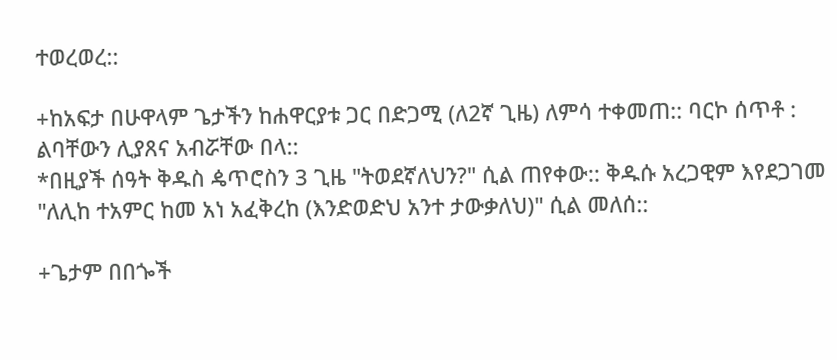ተወረወረ::

+ከአፍታ በሁዋላም ጌታችን ከሐዋርያቱ ጋር በድጋሚ (ለ2ኛ ጊዜ) ለምሳ ተቀመጠ:: ባርኮ ሰጥቶ : ልባቸውን ሊያጸና አብሯቸው በላ::
*በዚያች ሰዓት ቅዱስ ዼጥሮስን 3 ጊዜ "ትወደኛለህን?" ሲል ጠየቀው:: ቅዱሱ አረጋዊም እየደጋገመ "ለሊከ ተአምር ከመ አነ አፈቅረከ (እንድወድህ አንተ ታውቃለህ)" ሲል መለሰ::

+ጌታም በበጐች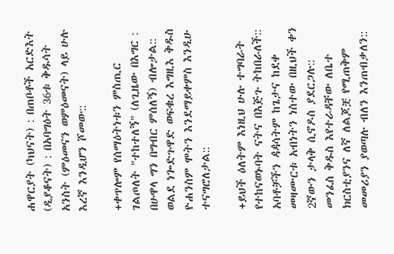ሐዋርያት (ካህናት) : በጠቦቶች አርድእት (ዲያቆናት) : በአባግዕት 36ቱ ቅዱሳት አንስት (ምዕመናን ወምዕመናት) ላይ ሁሉ እረኛ እንዲሆን ሾመው::

+ቀጥሎም የሰማዕትነቱን ምስጢር ገልጦለት "ተከተለኝ" (ለጊዜው በእግር : በሁዋላ ግን በግብር ምሰለኝ) ብሎታል:: ወልደ ነጐድጉዋድ ወፍቁረ እግዚእ ቅዱስ ዮሐንስም ሞትን እንደማይቀምስ እንዲሁ ተናግሮለታል::

+ይህች ዕለትም እነዚህ ሁሉ ተግባራት የተከናወኑባት ናትና በእጅጉ ትከበራለች:: አባቶቻችን ዻዻሳትም ከጌታና ከደቀ መዛሙርቱ አብነትን ነስተው በዚህች ቀን 2ኛውን ታላቅ ሲኖዶስ ያደርጋሉ:: መንፈስ ቅዱስ እየተራዳቸው ለቤተ ክርስቲያንና ለኛ ለልጆቿ የሚጠቅም መመሪያን ያወጣሉ ብለን እንጠብቃለን::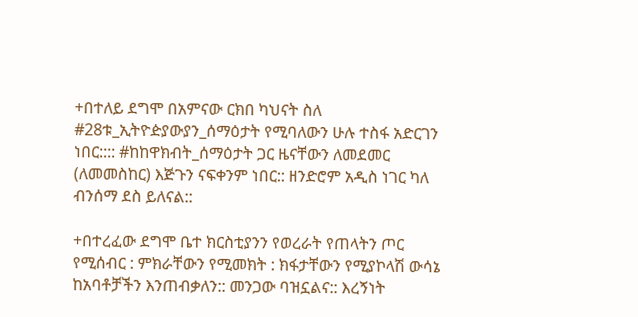+በተለይ ደግሞ በአምናው ርክበ ካህናት ስለ #28ቱ_ኢትዮዽያውያን_ሰማዕታት የሚባለውን ሁሉ ተስፋ አድርገን ነበር:::: #ከከዋክብት_ሰማዕታት ጋር ዜናቸውን ለመደመር (ለመመስከር) እጅጉን ናፍቀንም ነበር:: ዘንድሮም አዲስ ነገር ካለ ብንሰማ ደስ ይለናል::

+በተረፈው ደግሞ ቤተ ክርስቲያንን የወረራት የጠላትን ጦር የሚሰብር : ምክራቸውን የሚመክት : ክፋታቸውን የሚያኮላሽ ውሳኔ ከአባቶቻችን እንጠብቃለን:: መንጋው ባዝኗልና:: እረኝነት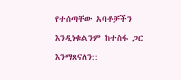የተሰጣቸው አባቶቻችን እንዲነቁልንም ከተስፋ ጋር እንማጸናለን::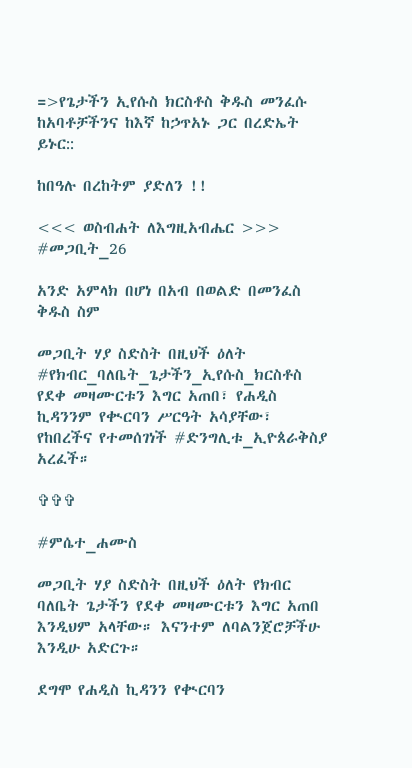=>የጌታችን ኢየሱስ ክርስቶስ ቅዱስ መንፈሱ ከአባቶቻችንና ከእኛ ከኃጥአኑ ጋር በረድኤት ይኑር::

ከበዓሉ በረከትም ያድለን !!

<<< ወስብሐት ለእግዚአብሔር >>>
#መጋቢት_26

አንድ አምላክ በሆነ በአብ በወልድ በመንፈስ ቅዱስ ስም

መጋቢት ሃያ ስድስት በዚህች ዕለት #የክብር_ባለቤት_ጌታችን_ኢየሱስ_ክርስቶስ የደቀ መዛሙርቱን እግር አጠበ፣ የሐዲስ ኪዳንንም የቊርባን ሥርዓት አሳያቸው፣ የከበረችና የተመሰገነች #ድንግሊቱ_ኢዮጰራቅስያ አረፈች።

✞✞✞

#ምሴተ_ሐሙስ

መጋቢት ሃያ ስድስት በዚህች ዕለት የክብር ባለቤት ጌታችን የደቀ መዛሙርቱን እግር አጠበ እንዲህም አላቸው። እናንተም ለባልንጀሮቻችሁ እንዲሁ አድርጉ።

ደግሞ የሐዲስ ኪዳንን የቊርባን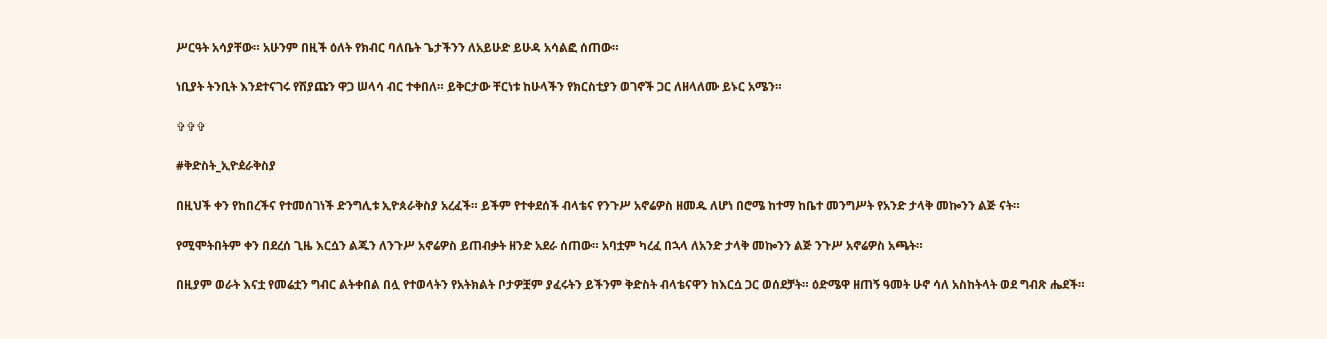ሥርዓት አሳያቸው። አሁንም በዚች ዕለት የክብር ባለቤት ጌታችንን ለአይሁድ ይሁዳ አሳልፎ ሰጠው።

ነቢያት ትንቢት እንደተናገሩ የሽያጩን ዋጋ ሠላሳ ብር ተቀበለ። ይቅርታው ቸርነቱ ከሁላችን የክርስቲያን ወገኖች ጋር ለዘላለሙ ይኑር አሜን።

✞✞✞

#ቅድስት_ኢዮዸራቅስያ

በዚህች ቀን የከበረችና የተመሰገነች ድንግሊቱ ኢዮጰራቅስያ አረፈች። ይችም የተቀደሰች ብላቴና የንጉሥ አኖሬዎስ ዘመዱ ለሆነ በሮሜ ከተማ ከቤተ መንግሥት የአንድ ታላቅ መኰንን ልጅ ናት።

የሚሞትበትም ቀን በደረሰ ጊዜ እርሷን ልጁን ለንጉሥ አኖሬዎስ ይጠብቃት ዘንድ አደራ ሰጠው። አባቷም ካረፈ በኋላ ለአንድ ታላቅ መኰንን ልጅ ንጉሥ አኖሬዎስ አጫት።

በዚያም ወራት እናቷ የመሬቷን ግብር ልትቀበል በሏ የተወላትን የአትክልት ቦታዎቿም ያፈሩትን ይችንም ቅድስት ብላቴናዋን ከእርሷ ጋር ወሰደቻት። ዕድሜዋ ዘጠኝ ዓመት ሁኖ ሳለ አስከትላት ወደ ግብጽ ሔደች።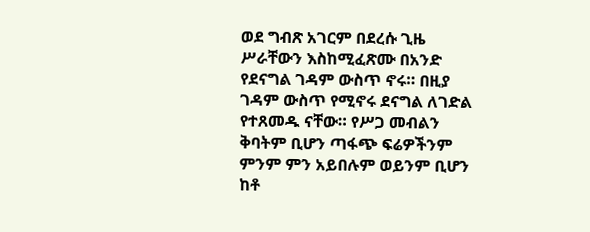ወደ ግብጽ አገርም በደረሱ ጊዜ ሥራቸውን እስከሚፈጽሙ በአንድ የደናግል ገዳም ውስጥ ኖሩ። በዚያ ገዳም ውስጥ የሚኖሩ ደናግል ለገድል የተጸመዱ ናቸው። የሥጋ መብልን ቅባትም ቢሆን ጣፋጭ ፍሬዎችንም ምንም ምን አይበሉም ወይንም ቢሆን ከቶ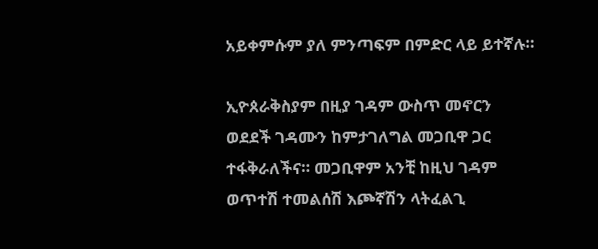አይቀምሱም ያለ ምንጣፍም በምድር ላይ ይተኛሉ።

ኢዮጰራቅስያም በዚያ ገዳም ውስጥ መኖርን ወደደች ገዳሙን ከምታገለግል መጋቢዋ ጋር ተፋቅራለችና። መጋቢዋም አንቺ ከዚህ ገዳም ወጥተሽ ተመልሰሽ እጮኛሽን ላትፈልጊ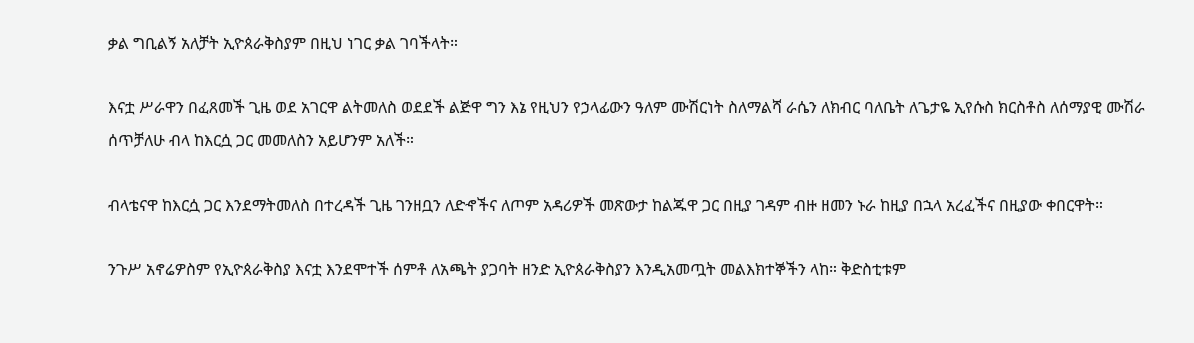ቃል ግቢልኝ አለቻት ኢዮጰራቅስያም በዚህ ነገር ቃል ገባችላት።

እናቷ ሥራዋን በፈጸመች ጊዜ ወደ አገርዋ ልትመለስ ወደደች ልጅዋ ግን እኔ የዚህን የኃላፊውን ዓለም ሙሽርነት ስለማልሻ ራሴን ለክብር ባለቤት ለጌታዬ ኢየሱስ ክርስቶስ ለሰማያዊ ሙሽራ ሰጥቻለሁ ብላ ከእርሷ ጋር መመለስን አይሆንም አለች።

ብላቴናዋ ከእርሷ ጋር እንደማትመለስ በተረዳች ጊዜ ገንዘቧን ለድኆችና ለጦም አዳሪዎች መጽውታ ከልጁዋ ጋር በዚያ ገዳም ብዙ ዘመን ኑራ ከዚያ በኋላ አረፈችና በዚያው ቀበርዋት።

ንጉሥ አኖሬዎስም የኢዮጰራቅስያ እናቷ እንደሞተች ሰምቶ ለአጫት ያጋባት ዘንድ ኢዮጰራቅስያን እንዲአመጧት መልእክተኞችን ላከ። ቅድስቲቱም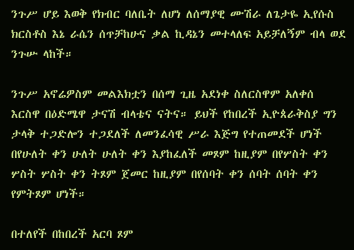ንጉሥ ሆይ እወቅ የክብር ባለቤት ለሆነ ለሰማያዊ ሙሽራ ለጌታዬ ኢየሱስ ክርስቶስ እኔ ራሴን ሰጥቻከሁና ቃል ኪዳኔን መተላለፍ አይቻለኝም ብላ ወደ ንጉሡ ላከች።

ንጉሥ አኖሬዎስም መልእክቷን በሰማ ጊዜ አደነቀ ስለርስዋም አለቀሰ እርስዋ በዕድሜዋ ታናሽ ብላቴና ናትና። ይህች የከበረች ኢዮጰራቅስያ ግን ታላቅ ተጋድሎን ተጋደለች ለመንፈሳዊ ሥራ እጅግ የተጠመደች ሆነች በየሁለት ቀን ሁለት ሁለት ቀን እያከፈለች መጾም ከዚያም በየሦስት ቀን ሦስት ሦስት ቀን ትጾም ጀመር ከዚያም በየሰባት ቀን ሰባት ሰባት ቀን የምትጾም ሆነች።

በተለየች በከበረች አርባ ጾም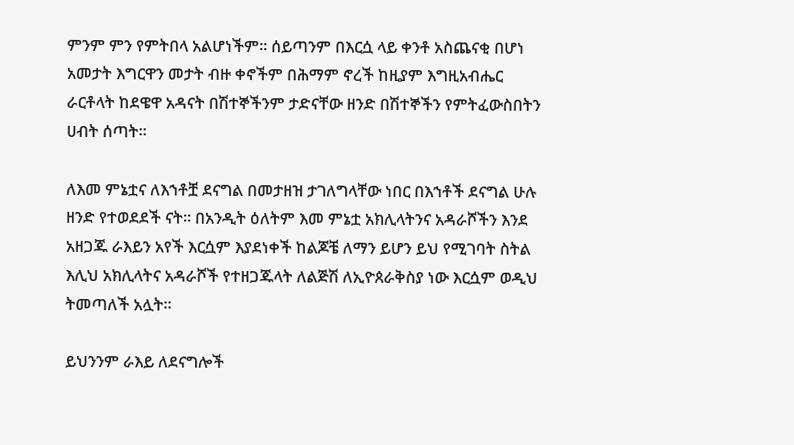ምንም ምን የምትበላ አልሆነችም። ሰይጣንም በእርሷ ላይ ቀንቶ አስጨናቂ በሆነ አመታት እግርዋን መታት ብዙ ቀኖችም በሕማም ኖረች ከዚያም እግዚአብሔር ራርቶላት ከደዌዋ አዳናት በሽተኞችንም ታድናቸው ዘንድ በሽተኞችን የምትፈውስበትን ሀብት ሰጣት።

ለእመ ምኔቷና ለእኀቶቿ ደናግል በመታዘዝ ታገለግላቸው ነበር በእኀቶች ደናግል ሁሉ ዘንድ የተወደደች ናት። በአንዲት ዕለትም እመ ምኔቷ አክሊላትንና አዳራሾችን እንደ አዘጋጁ ራእይን አየች እርሷም እያደነቀች ከልጆቼ ለማን ይሆን ይህ የሚገባት ስትል እሊህ አክሊላትና አዳራሾች የተዘጋጁላት ለልጅሽ ለኢዮጰራቅስያ ነው እርሷም ወዲህ ትመጣለች አሏት።

ይህንንም ራእይ ለደናግሎች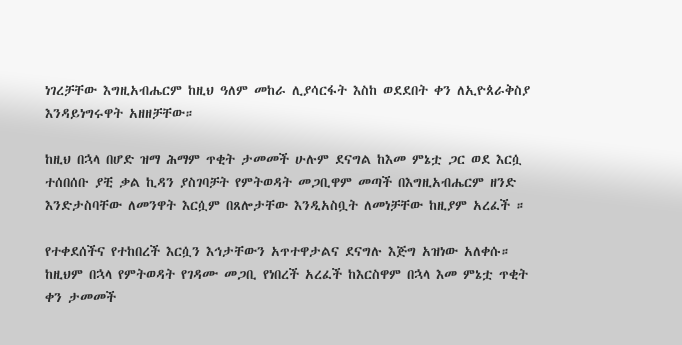ነገረቻቸው እግዚአብሔርም ከዚህ ዓለም መከራ ሊያሳርፋት እስከ ወደደበት ቀን ለኢዮጰራቅስያ እንዳይነግሩዋት አዘዘቻቸው።

ከዚህ በኋላ በሆድ ዝማ ሕማም ጥቂት ታመመች ሁሉም ደናግል ከእመ ምኔቷ ጋር ወደ እርሷ ተሰበሰቡ ያቺ ቃል ኪዳን ያስገባቻት የምትወዳት መጋቢዋም መጣች በእግዚአብሔርም ዘንድ እንድታስባቸው ለመንዋት እርሷም በጸሎታቸው እንዲአስቧት ለመነቻቸው ከዚያም አረፈች ።

የተቀደሰችና የተከበረች እርሷን እኅታቸውን አጥተዋታልና ደናግሉ እጅግ አዝነው አለቀሱ። ከዚህም በኋላ የምትወዳት የገዳሙ መጋቢ የነበረች አረፈች ከእርስዋም በኋላ እመ ምኔቷ ጥቂት ቀን ታመመች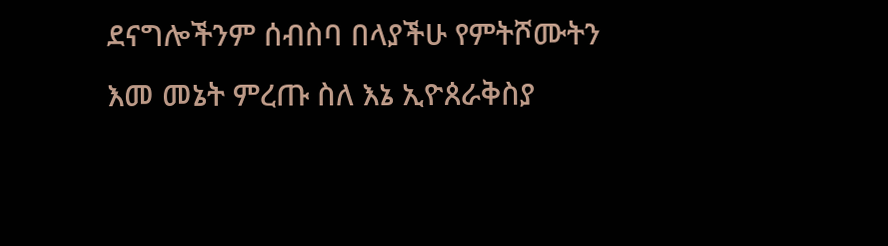ደናግሎችንም ሰብስባ በላያችሁ የምትሾሙትን እመ መኔት ምረጡ ስለ እኔ ኢዮጰራቅስያ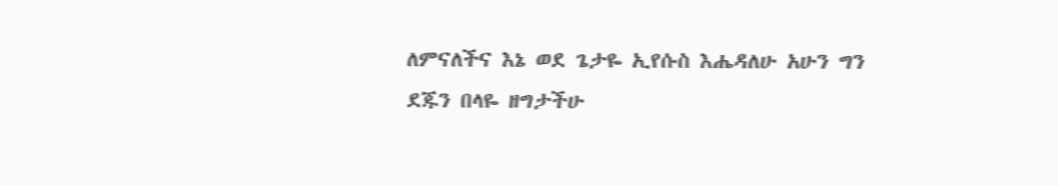ለምናለችና እኔ ወደ ጌታዬ ኢየሱስ እሔዳለሁ አሁን ግን ደጁን በላዬ ዘግታችሁ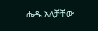ሔዱ አለቻቸው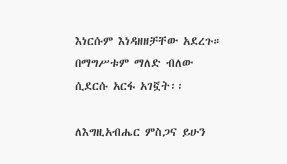እነርሱም እነዳዘዘቻቸው አደረጉ። በማግሥቱም ማለድ ብለው ሲደርሱ አርፋ አገኟት፡፡

ለእግዚአብሔር ምስጋና ይሁን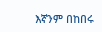እኛንም በከበሩ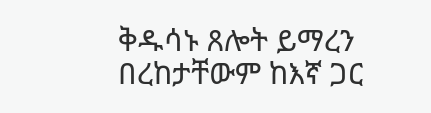ቅዱሳኑ ጸሎት ይማረን በረከታቸውም ከእኛ ጋር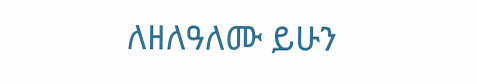ለዘለዓለሙ ይሁን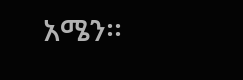አሜን፡፡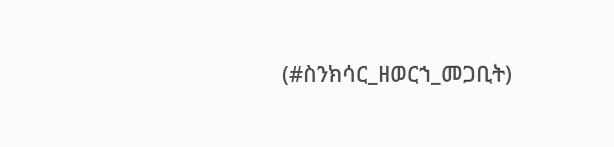(#ስንክሳር_ዘወርኀ_መጋቢት)